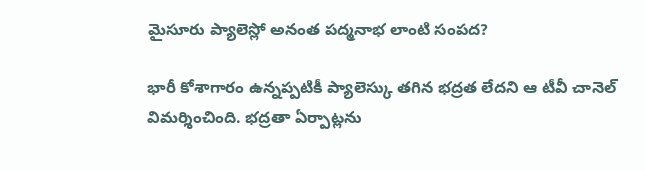మైసూరు ప్యాలెస్లో అనంత పద్మనాభ లాంటి సంపద?

భారీ కోశాగారం ఉన్నప్పటికీ ప్యాలెస్కు తగిన భద్రత లేదని ఆ టీవీ చానెల్ విమర్శించింది. భద్రతా ఏర్పాట్లను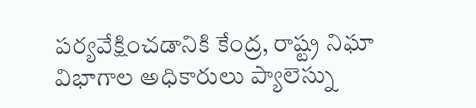పర్యవేక్షించడానికి కేంద్ర, రాష్ట్ర నిఘా విభాగాల అధికారులు ప్యాలెస్ను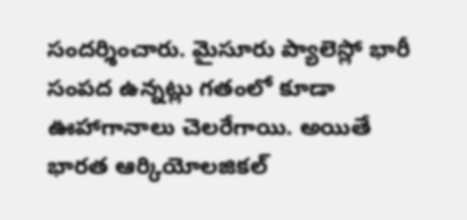సందర్శించారు. మైసూరు ప్యాలెస్లో భారీ సంపద ఉన్నట్లు గతంలో కూడా ఊహాగానాలు చెలరేగాయి. అయితే భారత ఆర్కియోలజికల్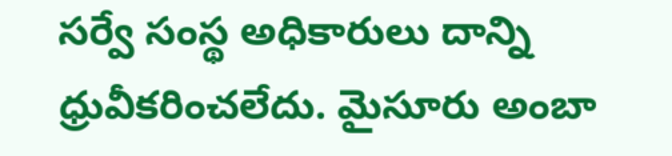సర్వే సంస్థ అధికారులు దాన్ని ధ్రువీకరించలేదు. మైసూరు అంబా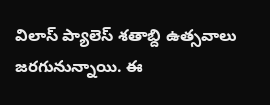విలాస్ ప్యాలెస్ శతాబ్ది ఉత్సవాలు జరగునున్నాయి. ఈ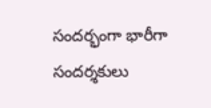సందర్భంగా భారీగా సందర్శకులు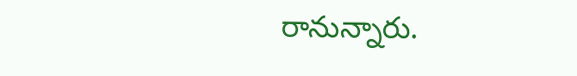రానున్నారు.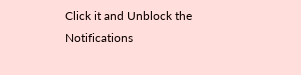Click it and Unblock the Notifications